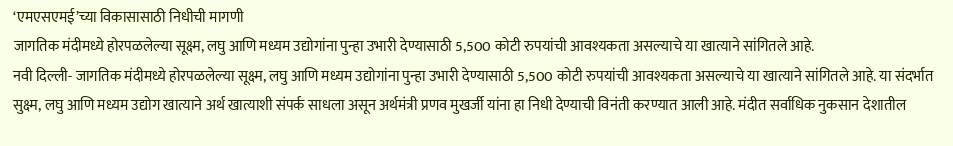‘एमएसएमई’च्या विकासासाठी निधीची मागणी
जागतिक मंदीमध्ये होरपळलेल्या सूक्ष्म, लघु आणि मध्यम उद्योगांना पुन्हा उभारी देण्यासाठी 5,500 कोटी रुपयांची आवश्यकता असल्याचे या खात्याने सांगितले आहे.
नवी दिल्ली- जागतिक मंदीमध्ये होरपळलेल्या सूक्ष्म, लघु आणि मध्यम उद्योगांना पुन्हा उभारी देण्यासाठी 5,500 कोटी रुपयांची आवश्यकता असल्याचे या खात्याने सांगितले आहे. या संदर्भात सुक्ष्म, लघु आणि मध्यम उद्योग खात्याने अर्थ खात्याशी संपर्क साधला असून अर्थमंत्री प्रणव मुखर्जी यांना हा निधी देण्याची विनंती करण्यात आली आहे. मंदीत सर्वाधिक नुकसान देशातील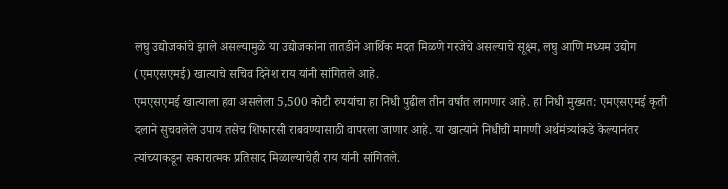लघु उद्योजकांचे झाले असल्यामुळे या उद्योजकांना तातडीने आर्थिक मदत मिळणे गरजेचे असल्याचे सूक्ष्म, लघु आणि मध्यम उद्योग (एमएसएमई) खात्याचे सचिव दिनेश राय यांनी सांगितले आहे.
एमएसएमई खात्याला हवा असलेला 5,500 कोटी रुपयांचा हा निधी पुढील तीन वर्षांत लागणार आहे. हा निधी मुख्यत: एमएसएमई कृती दलाने सुचवलेले उपाय तसेच शिफारसी राबवण्यासाठी वापरला जाणार आहे. या खात्याने निधीची मागणी अर्थमंत्र्यांकडे केल्यानंतर त्यांच्याकडून सकारात्मक प्रतिसाद मिळाल्याचेही राय यांनी सांगितले.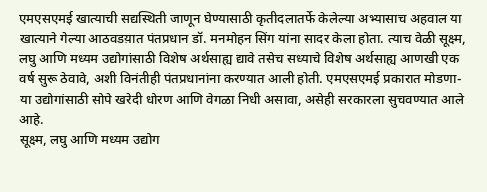एमएसएमई खात्याची सद्यस्थिती जाणून घेण्यासाठी कृतीदलातर्फे केलेल्या अभ्यासाच अहवाल या खात्याने गेल्या आठवडय़ात पंतप्रधान डॉ. मनमोहन सिंग यांना सादर केला होता. त्याच वेळी सूक्ष्म, लघु आणि मध्यम उद्योगांसाठी विशेष अर्थसाह्य द्यावे तसेच सध्याचे विशेष अर्थसाह्य आणखी एक वर्ष सुरू ठेवावे, अशी विनंतीही पंतप्रधानांना करण्यात आली होती. एमएसएमई प्रकारात मोडणा-या उद्योगांसाठी सोपे खरेदी धोरण आणि वेगळा निधी असावा, असेही सरकारला सुचवण्यात आले आहे.
सूक्ष्म, लघु आणि मध्यम उद्योग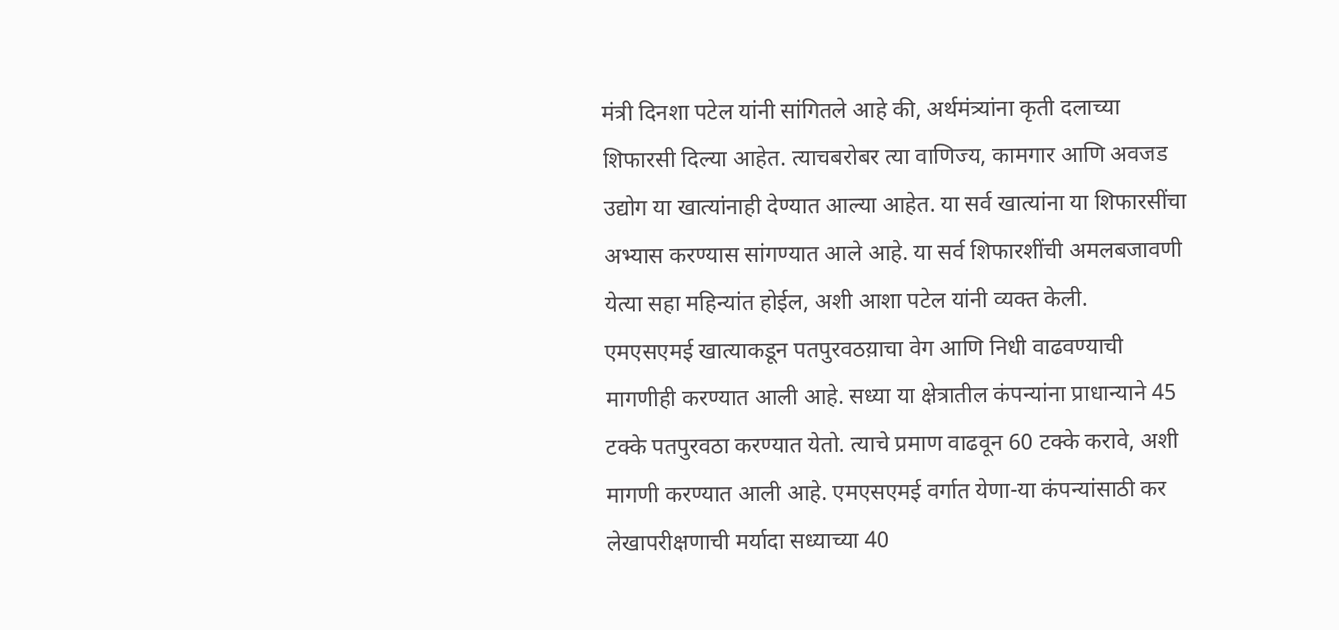मंत्री दिनशा पटेल यांनी सांगितले आहे की, अर्थमंत्र्यांना कृती दलाच्या शिफारसी दिल्या आहेत. त्याचबरोबर त्या वाणिज्य, कामगार आणि अवजड उद्योग या खात्यांनाही देण्यात आल्या आहेत. या सर्व खात्यांना या शिफारसींचा अभ्यास करण्यास सांगण्यात आले आहे. या सर्व शिफारशींची अमलबजावणी येत्या सहा महिन्यांत होईल, अशी आशा पटेल यांनी व्यक्त केली.
एमएसएमई खात्याकडून पतपुरवठय़ाचा वेग आणि निधी वाढवण्याची मागणीही करण्यात आली आहे. सध्या या क्षेत्रातील कंपन्यांना प्राधान्याने 45 टक्के पतपुरवठा करण्यात येतो. त्याचे प्रमाण वाढवून 60 टक्के करावे, अशी मागणी करण्यात आली आहे. एमएसएमई वर्गात येणा-या कंपन्यांसाठी कर लेखापरीक्षणाची मर्यादा सध्याच्या 40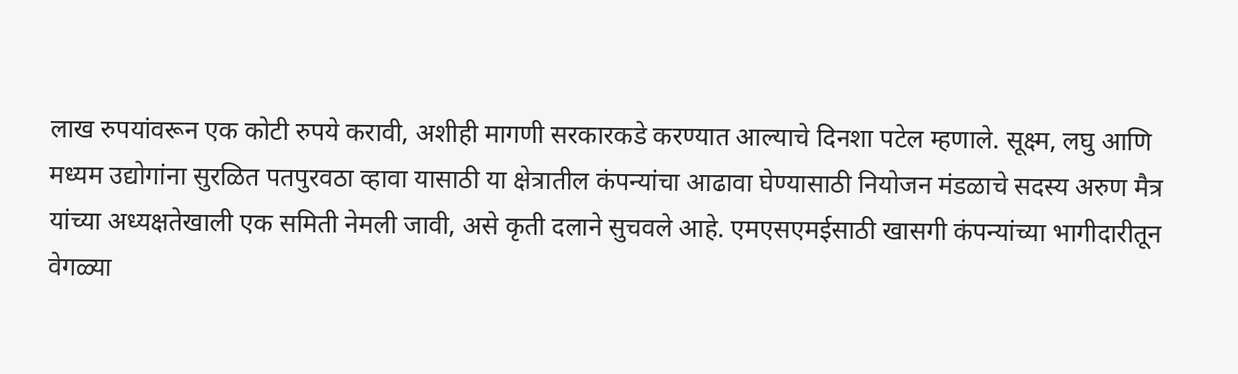लाख रुपयांवरून एक कोटी रुपये करावी, अशीही मागणी सरकारकडे करण्यात आल्याचे दिनशा पटेल म्हणाले. सूक्ष्म, लघु आणि मध्यम उद्योगांना सुरळित पतपुरवठा व्हावा यासाठी या क्षेत्रातील कंपन्यांचा आढावा घेण्यासाठी नियोजन मंडळाचे सदस्य अरुण मैत्र यांच्या अध्यक्षतेखाली एक समिती नेमली जावी, असे कृती दलाने सुचवले आहे. एमएसएमईसाठी खासगी कंपन्यांच्या भागीदारीतून वेगळ्या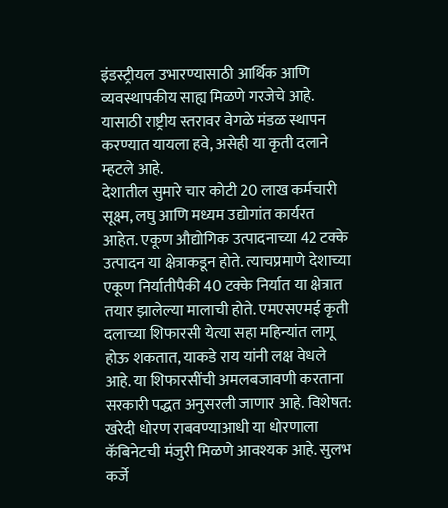इंडस्ट्रीयल उभारण्यासाठी आर्थिक आणि व्यवस्थापकीय साह्य मिळणे गरजेचे आहे. यासाठी राष्ट्रीय स्तरावर वेगळे मंडळ स्थापन करण्यात यायला हवे, असेही या कृती दलाने म्हटले आहे.
देशातील सुमारे चार कोटी 20 लाख कर्मचारी सूक्ष्म, लघु आणि मध्यम उद्योगांत कार्यरत आहेत. एकूण औद्योगिक उत्पादनाच्या 42 टक्के उत्पादन या क्षेत्राकडून होते. त्याचप्रमाणे देशाच्या एकूण निर्यातीपैकी 40 टक्के निर्यात या क्षेत्रात तयार झालेल्या मालाची होते. एमएसएमई कृती दलाच्या शिफारसी येत्या सहा महिन्यांत लागू होऊ शकतात, याकडे राय यांनी लक्ष वेधले आहे. या शिफारसींची अमलबजावणी करताना सरकारी पद्धत अनुसरली जाणार आहे. विशेषत: खरेदी धोरण राबवण्याआधी या धोरणाला कॅबिनेटची मंजुरी मिळणे आवश्यक आहे. सुलभ कर्जे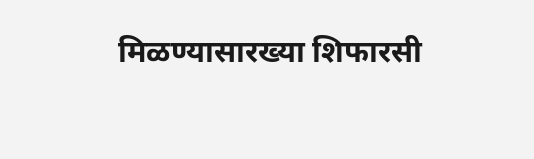मिळण्यासारख्या शिफारसी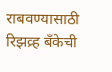राबवण्यासाठी रिझव्र्ह बँकेची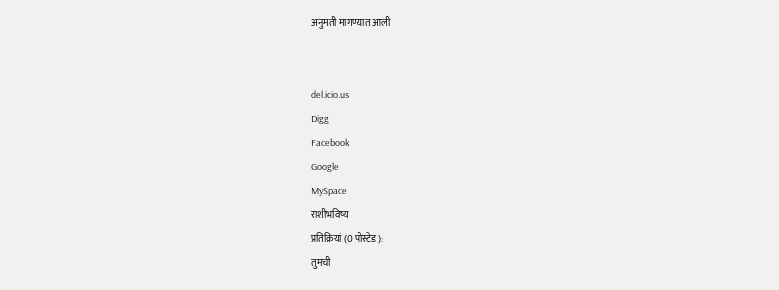अनुमती मागण्यात आली


del.icio.us
Digg
Facebook
Google
MySpace
राशीभविष्य
प्रतिक्रियां (0 पोस्टेड ):
तुमची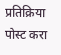प्रतिक्रिया पोस्ट करा